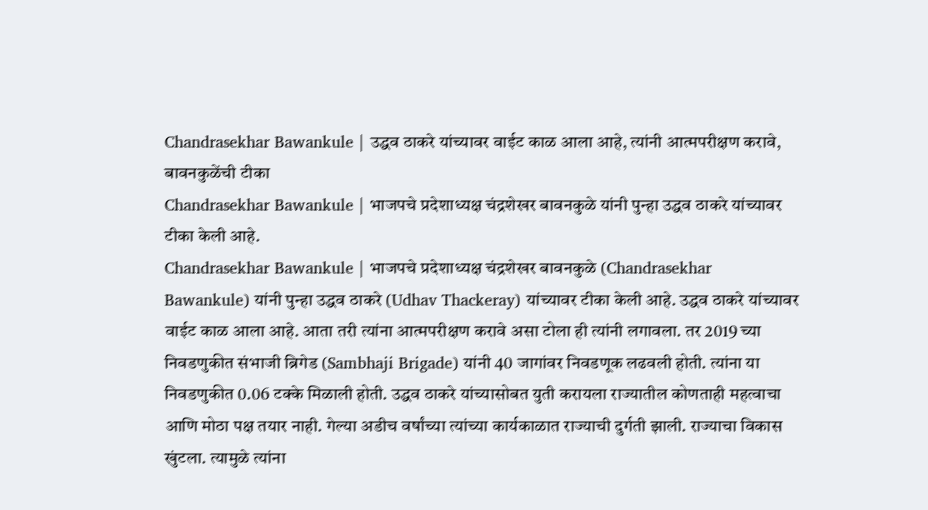Chandrasekhar Bawankule | उद्धव ठाकरे यांच्यावर वाईट काळ आला आहे, त्यांनी आत्मपरीक्षण करावे, बावनकुळेंची टीका
Chandrasekhar Bawankule | भाजपचे प्रदेशाध्यक्ष चंद्रशेखर बावनकुळे यांनी पुन्हा उद्धव ठाकरे यांच्यावर टीका केली आहे.
Chandrasekhar Bawankule | भाजपचे प्रदेशाध्यक्ष चंद्रशेखर बावनकुळे (Chandrasekhar Bawankule) यांनी पुन्हा उद्धव ठाकरे (Udhav Thackeray) यांच्यावर टीका केली आहे. उद्धव ठाकरे यांच्यावर वाईट काळ आला आहे. आता तरी त्यांना आत्मपरीक्षण करावे असा टोला ही त्यांनी लगावला. तर 2019 च्या निवडणुकीत संभाजी ब्रिगेड (Sambhaji Brigade) यांनी 40 जागांवर निवडणूक लढवली होती. त्यांना या निवडणुकीत 0.06 टक्के मिळाली होती. उद्धव ठाकरे यांच्यासोबत युती करायला राज्यातील कोणताही महत्वाचा आणि मोठा पक्ष तयार नाही. गेल्या अडीच वर्षांच्या त्यांच्या कार्यकाळात राज्याची दुर्गती झाली. राज्याचा विकास खुंटला. त्यामुळे त्यांना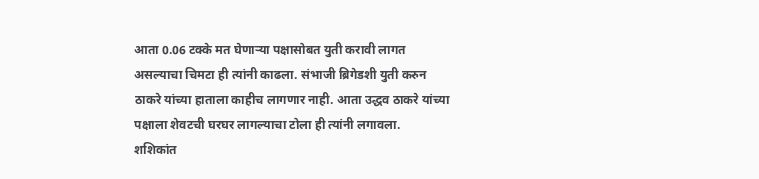आता 0.06 टक्के मत घेणाऱ्या पक्षासोबत युती करावी लागत असल्याचा चिमटा ही त्यांनी काढला. संभाजी ब्रिगेडशी युती करुन ठाकरे यांच्या हाताला काहीच लागणार नाही. आता उद्धव ठाकरे यांच्या पक्षाला शेवटची घरघर लागल्याचा टोला ही त्यांनी लगावला.
शशिकांत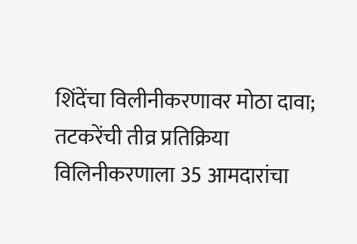शिंदेंचा विलीनीकरणावर मोठा दावा; तटकरेंची तीव्र प्रतिक्रिया
विलिनीकरणाला 35 आमदारांचा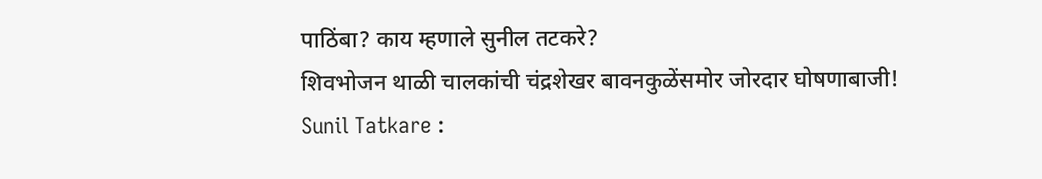पाठिंबा? काय म्हणाले सुनील तटकरे?
शिवभोजन थाळी चालकांची चंद्रशेखर बावनकुळेंसमोर जोरदार घोषणाबाजी!
Sunil Tatkare :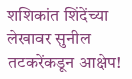शशिकांत शिंदेंच्या लेखावर सुनील तटकरेंकडून आक्षेप!